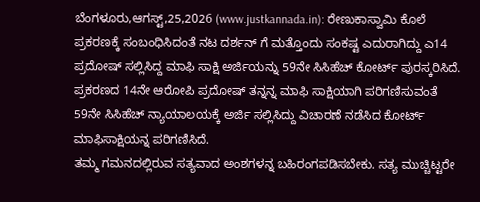ಬೆಂಗಳೂರು,ಆಗಸ್ಟ್,25,2026 (www.justkannada.in): ರೇಣುಕಾಸ್ವಾಮಿ ಕೊಲೆ ಪ್ರಕರಣಕ್ಕೆ ಸಂಬಂಧಿಸಿದಂತೆ ನಟ ದರ್ಶನ್ ಗೆ ಮತ್ತೊಂದು ಸಂಕಷ್ಟ ಎದುರಾಗಿದ್ದು ಎ14 ಪ್ರದೋಷ್ ಸಲ್ಲಿಸಿದ್ದ ಮಾಫಿ ಸಾಕ್ಷಿ ಅರ್ಜಿಯನ್ನು 59ನೇ ಸಿಸಿಹೆಚ್ ಕೋರ್ಟ್ ಪುರಸ್ಕರಿಸಿದೆ.
ಪ್ರಕರಣದ 14ನೇ ಆರೋಪಿ ಪ್ರದೋಷ್ ತನ್ನನ್ನ ಮಾಫಿ ಸಾಕ್ಷಿಯಾಗಿ ಪರಿಗಣಿಸುವಂತೆ 59ನೇ ಸಿಸಿಹೆಚ್ ನ್ಯಾಯಾಲಯಕ್ಕೆ ಅರ್ಜಿ ಸಲ್ಲಿಸಿದ್ದು ವಿಚಾರಣೆ ನಡೆಸಿದ ಕೋರ್ಟ್ ಮಾಫಿಸಾಕ್ಷಿಯನ್ನ ಪರಿಗಣಿಸಿದೆ.
ತಮ್ಮ ಗಮನದಲ್ಲಿರುವ ಸತ್ಯವಾದ ಅಂಶಗಳನ್ನ ಬಹಿರಂಗಪಡಿಸಬೇಕು. ಸತ್ಯ ಮುಚ್ಚಿಟ್ಟರೇ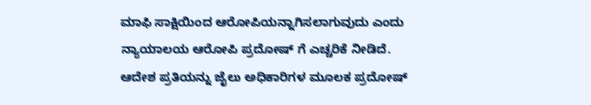ಮಾಫಿ ಸಾಕ್ಷಿಯಿಂದ ಆರೋಪಿಯನ್ನಾಗಿಸಲಾಗುವುದು ಎಂದು ನ್ಯಾಯಾಲಯ ಆರೋಪಿ ಪ್ರದೋಷ್ ಗೆ ಎಚ್ಚರಿಕೆ ನೀಡಿದೆ. ಆದೇಶ ಪ್ರತಿಯನ್ನು ಜೈಲು ಅಧಿಕಾರಿಗಳ ಮೂಲಕ ಪ್ರದೋಷ್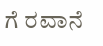ಗೆ ರವಾನೆ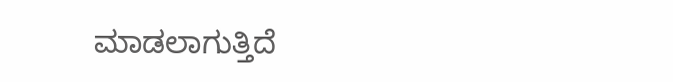ಮಾಡಲಾಗುತ್ತಿದೆ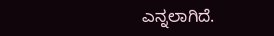ಎನ್ನಲಾಗಿದೆ.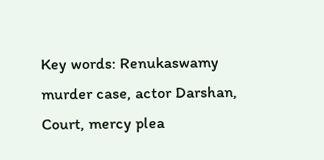Key words: Renukaswamy murder case, actor Darshan, Court, mercy plea